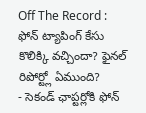Off The Record : ఫోన్ ట్యాపింగ్ కేసు కొలిక్కి వచ్చిందా? ఫైనల్ రిపోర్ట్లో ఏముంది?
- సెకండ్ ఛాప్టర్లోకి ఫోన్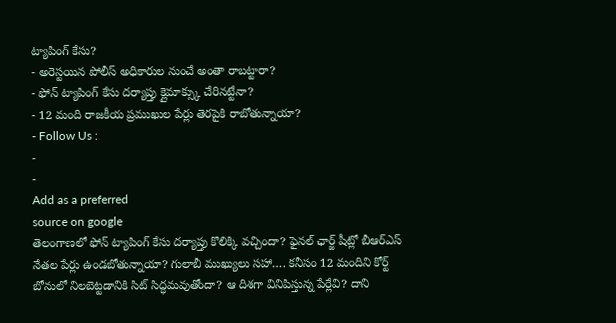ట్యాపింగ్ కేసు?
- అరెస్టయిన పోలీస్ అధికారుల నుంచే అంతా రాబట్టారా?
- ఫోన్ ట్యాపింగ్ కేసు దర్యాప్తు క్లైమాక్స్కు చేరినట్టేనా?
- 12 మంది రాజకీయ ప్రముఖుల పేర్లు తెరపైకి రాబోతున్నాయా?
- Follow Us :
-
-
Add as a preferred
source on google
తెలంగాణలో ఫోన్ ట్యాపింగ్ కేసు దర్యాప్తు కొలిక్కి వచ్చిందా? ఫైనల్ ఛార్జ్ షీట్లో బీఆర్ఎస్ నేతల పేర్లు ఉండబోతున్నాయా? గులాబీ ముఖ్యులు సహా…. కనీసం 12 మందిని కోర్ట్ బోనులో నిలబెట్టడానికి సిట్ సిద్ధమవుతోందా? ఆ దిశగా వినిపిస్తున్న పేర్లేవి? దాని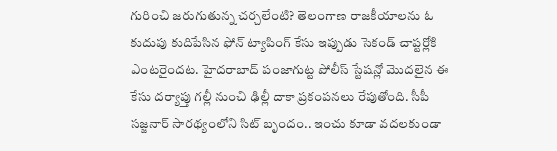గురించి జరుగుతున్న చర్చలేంటి? తెలంగాణ రాజకీయాలను ఓ కుదుపు కుదిపేసిన ఫోన్ ట్యాపింగ్ కేసు ఇప్పుడు సెకండ్ చాప్టర్లోకి ఎంటరైందట. హైదరాబాద్ పంజాగుట్ట పోలీస్ స్టేషన్లో మొదలైన ఈ కేసు దర్యాప్తు గల్లీ నుంచి ఢిల్లీ దాకా ప్రకంపనలు రేపుతోంది. సీపీ సజ్జనార్ సారథ్యంలోని సిట్ బృందం.. ఇంచు కూడా వదలకుండా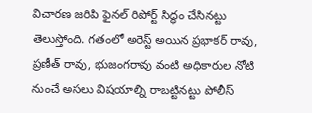విచారణ జరిపి ఫైనల్ రిపోర్ట్ సిద్ధం చేసినట్టు తెలుస్తోంది. గతంలో అరెస్ట్ అయిన ప్రభాకర్ రావు, ప్రణీత్ రావు, భుజంగరావు వంటి అధికారుల నోటి నుంచే అసలు విషయాల్ని రాబట్టినట్టు పోలీస్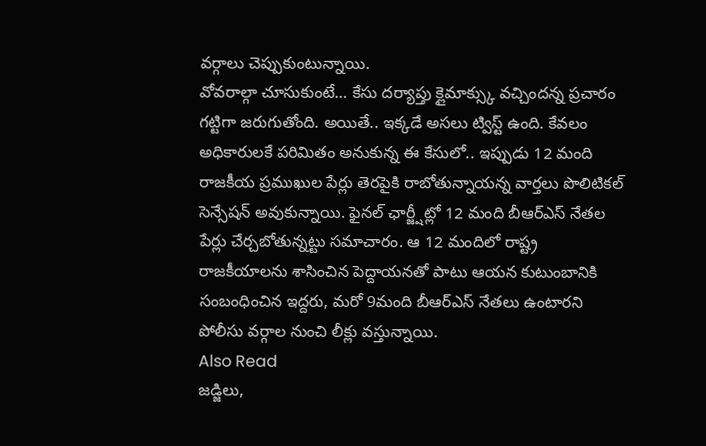వర్గాలు చెప్పుకుంటున్నాయి.
వోవరాల్గా చూసుకుంటే… కేసు దర్యాప్తు క్లైమాక్స్కు వచ్చిందన్న ప్రచారం గట్టిగా జరుగుతోంది. అయితే.. ఇక్కడే అసలు ట్విస్ట్ ఉంది. కేవలం అధికారులకే పరిమితం అనుకున్న ఈ కేసులో.. ఇప్పుడు 12 మంది రాజకీయ ప్రముఖుల పేర్లు తెరపైకి రాబోతున్నాయన్న వార్తలు పొలిటికల్ సెన్సేషన్ అవుకున్నాయి. ఫైనల్ ఛార్జ్షీట్లో 12 మంది బీఆర్ఎస్ నేతల పేర్లు చేర్చబోతున్నట్టు సమాచారం. ఆ 12 మందిలో రాష్ట్ర రాజకీయాలను శాసించిన పెద్దాయనతో పాటు ఆయన కుటుంబానికి సంబంధించిన ఇద్దరు, మరో 9మంది బీఆర్ఎస్ నేతలు ఉంటారని పోలీసు వర్గాల నుంచి లీక్లు వస్తున్నాయి.
Also Read
జడ్జిలు,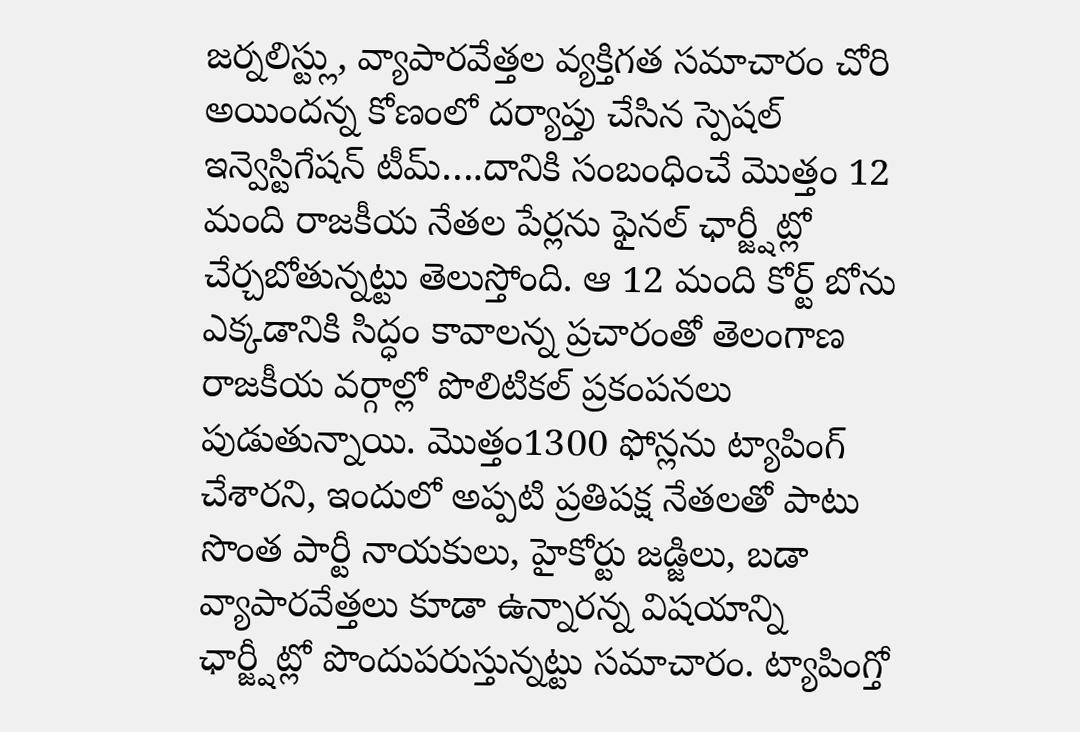జర్నలిస్ట్లు, వ్యాపారవేత్తల వ్యక్తిగత సమాచారం చోరి అయిందన్న కోణంలో దర్యాప్తు చేసిన స్పెషల్ ఇన్వెస్టిగేషన్ టీమ్….దానికి సంబంధించే మొత్తం 12 మంది రాజకీయ నేతల పేర్లను ఫైనల్ ఛార్జ్షీట్లో చేర్చబోతున్నట్టు తెలుస్తోంది. ఆ 12 మంది కోర్ట్ బోను ఎక్కడానికి సిద్ధం కావాలన్న ప్రచారంతో తెలంగాణ రాజకీయ వర్గాల్లో పొలిటికల్ ప్రకంపనలు పుడుతున్నాయి. మొత్తం1300 ఫోన్లను ట్యాపింగ్ చేశారని, ఇందులో అప్పటి ప్రతిపక్ష నేతలతో పాటు సొంత పార్టీ నాయకులు, హైకోర్టు జడ్జిలు, బడా వ్యాపారవేత్తలు కూడా ఉన్నారన్న విషయాన్ని ఛార్జ్షీట్లో పొందుపరుస్తున్నట్టు సమాచారం. ట్యాపింగ్తో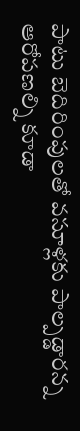పాటు బెదిరింపులతో వసూళ్లకు పాల్పడ్డారన్న ఆరోపణల్ని కూడా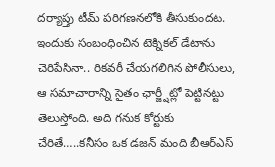దర్యాప్తు టీమ్ పరిగణనలోకి తీసుకుందట.
ఇందుకు సంబంధించిన టెక్నికల్ డేటాను చెరిపేసినా.. రికవరీ చేయగలిగిన పోలీసులు, ఆ సమాచారాన్ని సైతం ఛార్జ్షీట్లో పెట్టినట్టు తెలుస్తోంది. అది గనుక కోర్టుకు చేరితే…..కనీసం ఒక డజన్ మంది బీఆర్ఎస్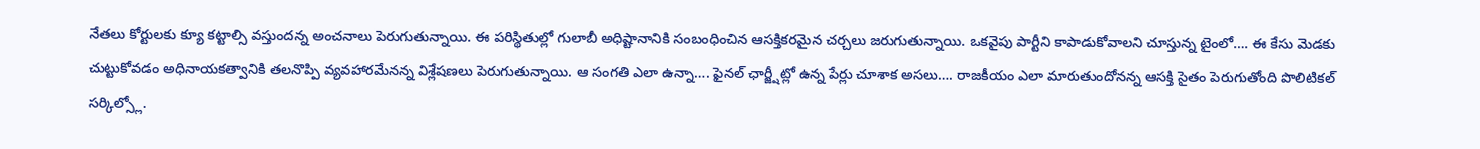నేతలు కోర్టులకు క్యూ కట్టాల్సి వస్తుందన్న అంచనాలు పెరుగుతున్నాయి. ఈ పరిస్థితుల్లో గులాబీ అధిష్టానానికి సంబంధించిన ఆసక్తికరమైన చర్చలు జరుగుతున్నాయి. ఒకవైపు పార్టీని కాపాడుకోవాలని చూస్తున్న టైంలో…. ఈ కేసు మెడకు చుట్టుకోవడం అధినాయకత్వానికి తలనొప్పి వ్యవహారమేనన్న విశ్లేషణలు పెరుగుతున్నాయి. ఆ సంగతి ఎలా ఉన్నా…. ఫైనల్ ఛార్జ్షీట్లో ఉన్న పేర్లు చూశాక అసలు…. రాజకీయం ఎలా మారుతుందోనన్న ఆసక్తి సైతం పెరుగుతోంది పొలిటికల్ సర్కిల్స్లో.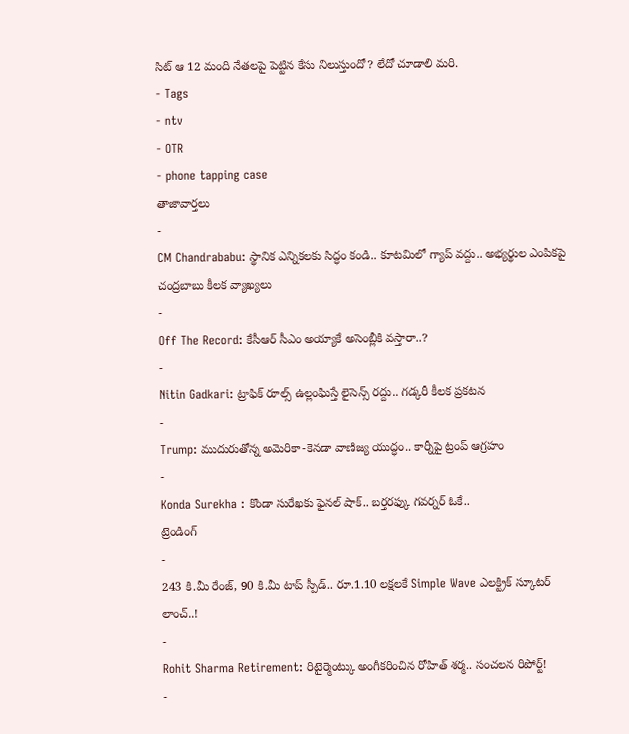సిట్ ఆ 12 మంది నేతలపై పెట్టిన కేసు నిలుస్తుందో? లేదో చూడాలి మరి.
- Tags
- ntv
- OTR
- phone tapping case
తాజావార్తలు
-
CM Chandrababu: స్థానిక ఎన్నికలకు సిద్ధం కండి.. కూటమిలో గ్యాప్ వద్దు.. అభ్యర్థుల ఎంపికపై చంద్రబాబు కీలక వ్యాఖ్యలు
-
Off The Record: కేసీఆర్ సీఎం అయ్యాకే అసెంబ్లీకి వస్తారా..?
-
Nitin Gadkari: ట్రాఫిక్ రూల్స్ ఉల్లంఘిస్తే లైసెన్స్ రద్దు.. గడ్కరీ కీలక ప్రకటన
-
Trump: ముదురుతోన్న అమెరికా-కెనడా వాణిజ్య యుద్ధం.. కార్నీపై ట్రంప్ ఆగ్రహం
-
Konda Surekha : కొండా సురేఖకు ఫైనల్ షాక్.. బర్తరఫ్కు గవర్నర్ ఓకే..
ట్రెండింగ్
-
243 కి.మీ రేంజ్, 90 కి.మీ టాప్ స్పీడ్.. రూ.1.10 లక్షలకే Simple Wave ఎలక్ట్రిక్ స్కూటర్ లాంచ్..!
-
Rohit Sharma Retirement: రిటైర్మెంట్కు అంగీకరించిన రోహిత్ శర్మ.. సంచలన రిపోర్ట్!
-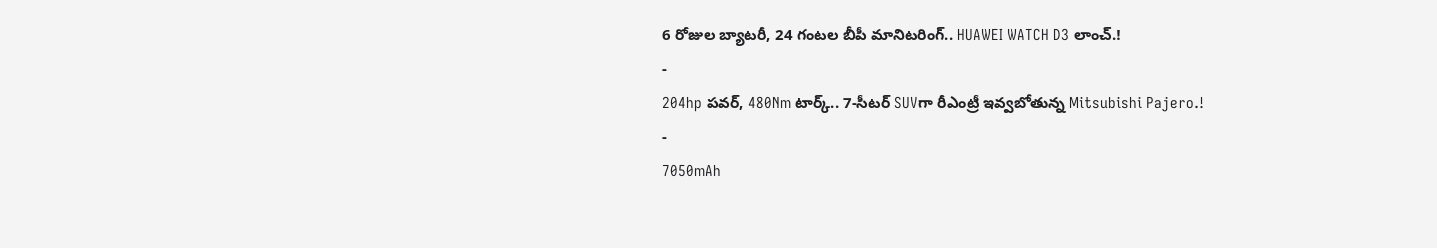6 రోజుల బ్యాటరీ, 24 గంటల బీపీ మానిటరింగ్.. HUAWEI WATCH D3 లాంచ్.!
-
204hp పవర్, 480Nm టార్క్.. 7-సీటర్ SUVగా రీఎంట్రీ ఇవ్వబోతున్న Mitsubishi Pajero.!
-
7050mAh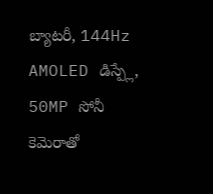బ్యాటరీ, 144Hz AMOLED డిస్ప్లే, 50MP సోనీ కెమెరాతో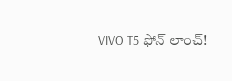VIVO T5 ఫోన్ లాంచ్!